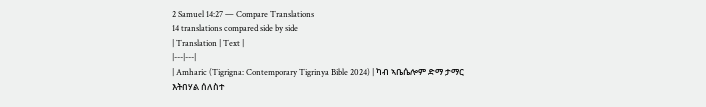2 Samuel 14:27 — Compare Translations
14 translations compared side by side
| Translation | Text |
|---|---|
| Amharic (Tigrigna: Contemporary Tigrinya Bible 2024) | ካብ ኣቤሴሎም ድማ ታማር እትበሃል ሰለስተ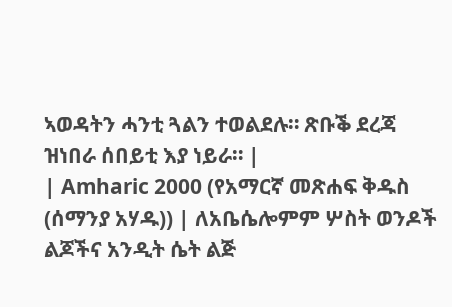ኣወዳትን ሓንቲ ጓልን ተወልደሉ። ጽቡቕ ደረጃ ዝነበራ ሰበይቲ እያ ነይራ። |
| Amharic 2000 (የአማርኛ መጽሐፍ ቅዱስ (ሰማንያ አሃዱ)) | ለአቤሴሎምም ሦስት ወንዶች ልጆችና አንዲት ሴት ልጅ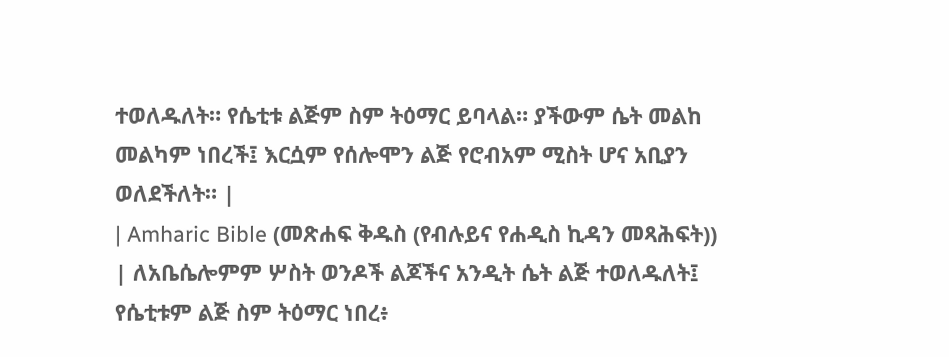ተወለዱለት። የሴቲቱ ልጅም ስም ትዕማር ይባላል። ያችውም ሴት መልከ መልካም ነበረች፤ እርሷም የሰሎሞን ልጅ የሮብአም ሚስት ሆና አቢያን ወለደችለት። |
| Amharic Bible (መጽሐፍ ቅዱስ (የብሉይና የሐዲስ ኪዳን መጻሕፍት)) | ለአቤሴሎምም ሦስት ወንዶች ልጆችና አንዲት ሴት ልጅ ተወለዱለት፤ የሴቲቱም ልጅ ስም ትዕማር ነበረ፥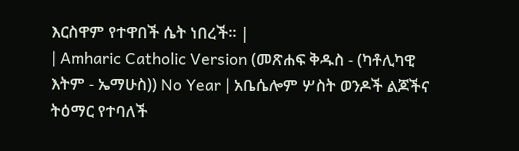እርስዋም የተዋበች ሴት ነበረች። |
| Amharic Catholic Version (መጽሐፍ ቅዱስ - (ካቶሊካዊ እትም - ኤማሁስ)) No Year | አቤሴሎም ሦስት ወንዶች ልጆችና ትዕማር የተባለች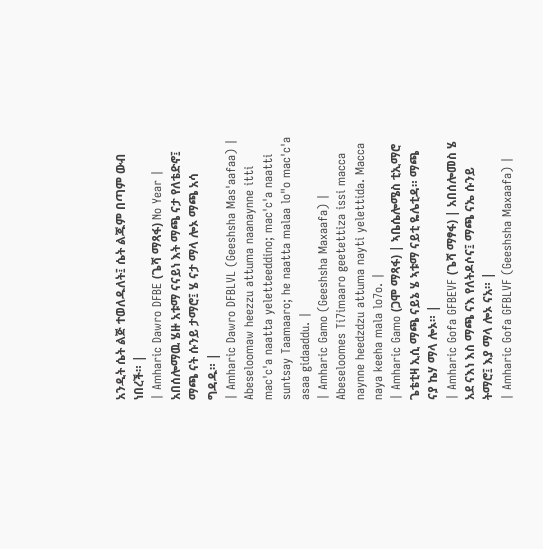አንዲት ሴት ልጅ ተወለዱለት፤ ሴት ልጁም በጣም ውብ ነበረች። |
| Amharic Dawro DFBE (ጌሻ ማጻፋ) No Year | አበሰሎማዉ ሄዙ አቱማ ናናይነ እት ማጫ ናታ የለቴድኖ፤ ማጫ ናት ሱንይ ታማሮ፤ ሄ ናታ ማላ ሎኦ ማጫ አሳ ግዳዱ። |
| Amharic Dawro DFBLVL (Geeshsha Mas'aafaa) | Abeseloomaw heezzu attuma naanaynne itti mac'c'a naatta yeletteeddino; mac'c'a naatti suntsay Taamaaro; he naatta malaa lo"o mac'c'a asaa gidaaddu. |
| Amharic Gamo (Geeshsha Maxaafa) | Abeseloomes Ti7imaaro geetettiza issi macca naynne heedzdzu attuma nayti yelettida. Macca naya keeha mala lo7o. |
| Amharic Gamo (ጋሞ ማጻፋ) | ኣቤሴሎሜስ ቲኢማሮ ጌቴቲዛ ኢሲ ማጫ ናይኔ ሄ ኣቱማ ናይቲ ዬሌቲዳ። ማጫ ናያ ኬሃ ማላ ሎኦ። |
| Amharic Gofa GFBEVF (ጌሻ ማፃፋ) | አበሰሎመስ ሄ አደ ናእነ እስ ማጫ ናእ የለትዶሶና፤ ማጫ ናኤ ሱንይ ትማሮ፤ እያ ማላ ሎኦ ናአ። |
| Amharic Gofa GFBLVF (Geeshsha Maxaafa) |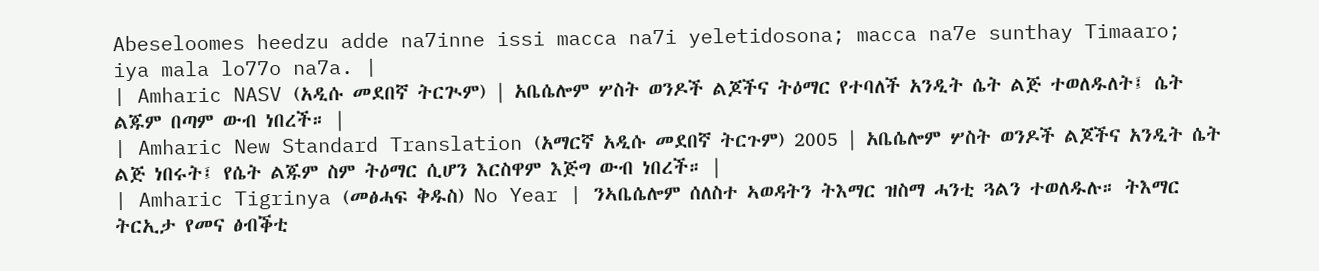Abeseloomes heedzu adde na7inne issi macca na7i yeletidosona; macca na7e sunthay Timaaro; iya mala lo77o na7a. |
| Amharic NASV (አዲሱ መደበኛ ትርጒም) | አቤሴሎም ሦስት ወንዶች ልጆችና ትዕማር የተባለች አንዲት ሴት ልጅ ተወለዱለት፤ ሴት ልጁም በጣም ውብ ነበረች። |
| Amharic New Standard Translation (አማርኛ አዲሱ መደበኛ ትርጉም) 2005 | አቤሴሎም ሦስት ወንዶች ልጆችና አንዲት ሴት ልጅ ነበሩት፤ የሴት ልጁም ስም ትዕማር ሲሆን እርስዋም እጅግ ውብ ነበረች። |
| Amharic Tigrinya (መፅሓፍ ቅዱስ) No Year | ንኣቤሴሎም ሰለስተ ኣወዳትን ትእማር ዝስማ ሓንቲ ጓልን ተወለዱሉ። ትእማር ትርኢታ የመና ፅብቕቲ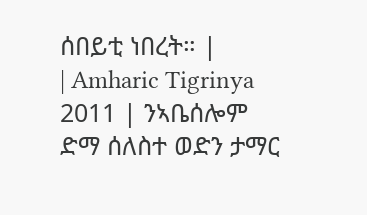ሰበይቲ ነበረት። |
| Amharic Tigrinya 2011 | ንኣቤሰሎም ድማ ሰለስተ ወድን ታማር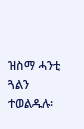ዝስማ ሓንቲ ጓልን ተወልዱሉ፡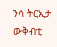ንሳ ትርኢታ ውቅብቲ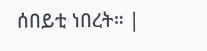ሰበይቲ ነበረት። |